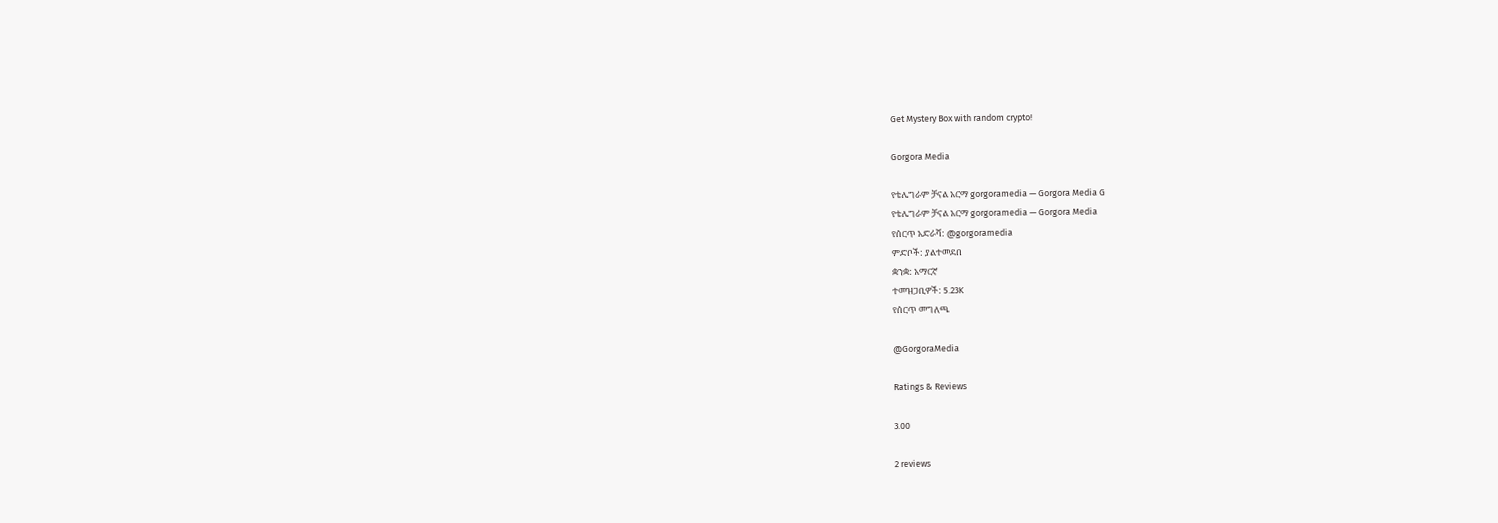Get Mystery Box with random crypto!

Gorgora Media

የቴሌግራም ቻናል አርማ gorgoramedia — Gorgora Media G
የቴሌግራም ቻናል አርማ gorgoramedia — Gorgora Media
የሰርጥ አድራሻ: @gorgoramedia
ምድቦች: ያልተመደበ
ቋንቋ: አማርኛ
ተመዝጋቢዎች: 5.23K
የሰርጥ መግለጫ

@GorgoraMedia

Ratings & Reviews

3.00

2 reviews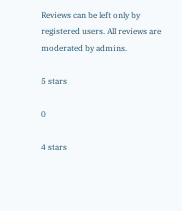Reviews can be left only by registered users. All reviews are moderated by admins.

5 stars

0

4 stars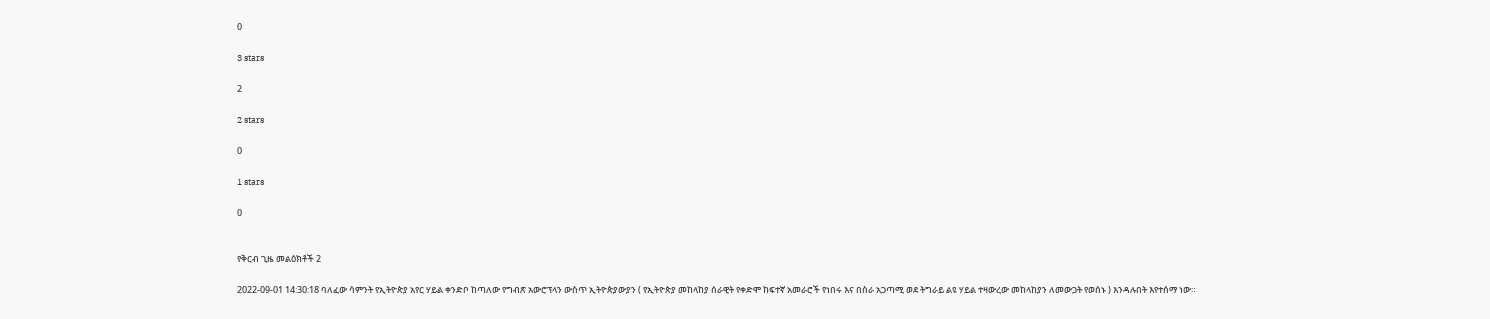0

3 stars

2

2 stars

0

1 stars

0


የቅርብ ጊዜ መልዕክቶች 2

2022-09-01 14:30:18 ባለፈው ሳምንት የኢትዮጵያ አየር ሃይል ቀንድቦ ከጣለው የግብጽ አውሮፕላን ውስጥ ኢትዮጵያውያን ( የኢትዮጵያ መከላከያ ሰራዊት የቀድሞ ከፍተኛ አመራሮች የነበሩ እና በስራ አጋጣሚ ወደ ትግራይ ልዩ ሃይል ተዛውረው መከላከያን ለመውጋት የወሰኑ ) እንዳሉበት እየተሰማ ነው።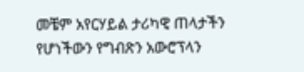መቼም አየርሃይል ታሪካዊ ጠላታችን የሆነችውን የግብጽን አውሮፕላን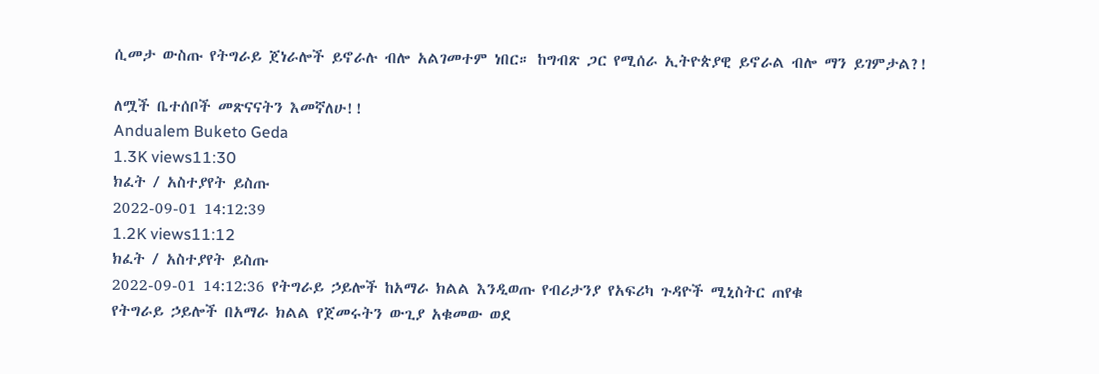ሲመታ ውስጡ የትግራይ ጀነራሎች ይኖራሉ ብሎ አልገመተም ነበር። ከግብጽ ጋር የሚሰራ ኢትዮጵያዊ ይኖራል ብሎ ማን ይገምታል?!

ለሟች ቤተሰቦች መጽናናትን እመኛለሁ!!
Andualem Buketo Geda
1.3K views11:30
ክፈት / አስተያየት ይስጡ
2022-09-01 14:12:39
1.2K views11:12
ክፈት / አስተያየት ይስጡ
2022-09-01 14:12:36 የትግራይ ኃይሎች ከአማራ ክልል እንዲወጡ የብሪታንያ የአፍሪካ ጉዳዮች ሚኒስትር ጠየቁ
የትግራይ ኃይሎች በአማራ ክልል የጀመሩትን ውጊያ አቁመው ወደ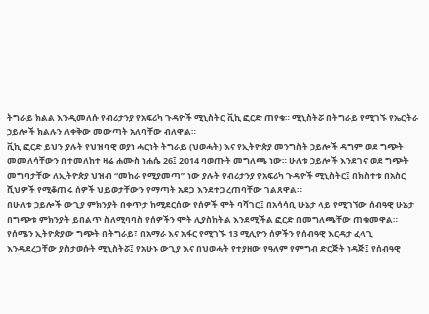ትግራይ ክልል እንዲመለሱ የብሪታንያ የአፍሪካ ጉዳዮች ሚኒስትር ቪኪ ፎርድ ጠየቁ። ሚኒስትሯ በትግራይ የሚገኙ የኤርትራ ኃይሎች ክልሉን ለቀቅው መውጣት አለባቸው ብለዋል።
ቪኪ ፎርድ ይህን ያሉት የህዝባዊ ወያነ ሓርነት ትግራይ (ህወሓት) እና የኢትዮጵያ መንግስት ኃይሎች ዳግም ወደ ግጭት መመለሳቸውን በተመለከተ ዛሬ ሐሙስ ነሐሴ 26፤ 2014 ባወጡት መግለጫ ነው። ሁለቱ ኃይሎች እንደገና ወደ ግጭት መግባታቸው ለኢትዮጵያ ህዝብ “መከራ የሚያመጣ” ነው ያሉት የብሪታንያ የአፍሪካ ጉዳዮች ሚኒስትር፤ በክስተቱ በአስር ሺህዎች የሚቆጠሩ ሰዎች ህይወታቸውን የማጣት አደጋ እንደተጋረጠባቸው ገልጸዋል።
በሁለቱ ኃይሎች ውጊያ ምክንያት በቀጥታ ከሚደርሰው የሰዎች ሞት ባሻገር፤ በአሳሳቢ ሁኔታ ላይ የሚገኘው ሰብዓዊ ሁኔታ በግጭቱ ምክንያት ይበልጥ ስለሚባባስ የሰዎችን ሞት ሊያስከትል እንደሚችል ፎርድ በመግለጫቸው ጠቁመዋል። የሰሜን ኢትዮጵያው ግጭት በትግራይ፣ በአማራ እና አፋር የሚገኙ 13 ሚሊዮን ሰዎችን የሰብዓዊ እርዳታ ፈላጊ እንዳደረጋቸው ያስታወሱት ሚኒስትሯ፤ የአሁኑ ውጊያ እና በህወሓት የተያዘው የዓለም የምግብ ድርጅት ነዳጅ፤ የሰብዓዊ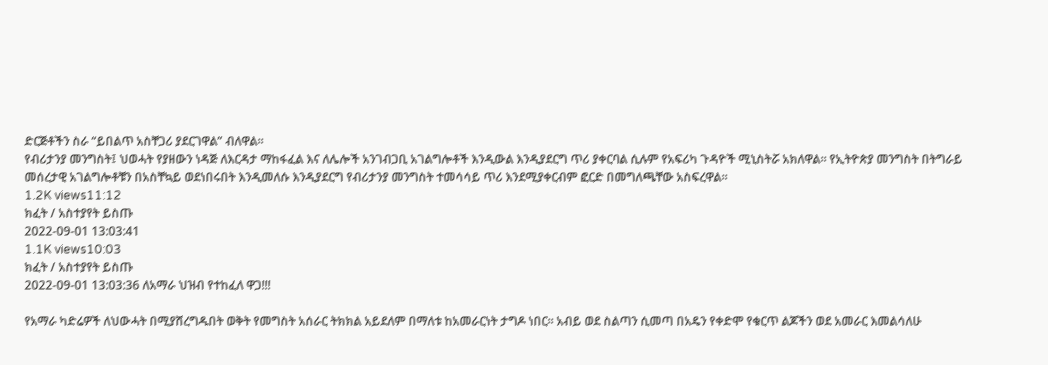ድርጅቶችን ስራ “ይበልጥ አስቸጋሪ ያደርገዋል” ብለዋል።
የብሪታንያ መንግስት፤ ህወሓት የያዘውን ነዳጅ ለእርዳታ ማከፋፈል እና ለሌሎች አንገብጋቢ አገልግሎቶች እንዲውል እንዲያደርግ ጥሪ ያቀርባል ሲሉም የአፍሪካ ጉዳዮች ሚኒስትሯ አክለዋል። የኢትዮጵያ መንግስት በትግራይ መሰረታዊ አገልግሎቶቹን በአስቸኳይ ወደነበሩበት እንዲመለሱ እንዲያደርግ የብሪታንያ መንግስት ተመሳሳይ ጥሪ እንደሚያቀርብም ፎርድ በመግለጫቸው አስፍረዋል።
1.2K views11:12
ክፈት / አስተያየት ይስጡ
2022-09-01 13:03:41
1.1K views10:03
ክፈት / አስተያየት ይስጡ
2022-09-01 13:03:36 ለአማራ ህዝብ የተከፈለ ዋጋ!!!

የአማራ ካድሬዎች ለህውሓት በሚያሸረግዱበት ወቅት የመግስት አሰራር ትክክል አይደለም በማለቱ ከአመራርነት ታግዶ ነበር። አብይ ወደ ስልጣን ሲመጣ በአዴን የቀድሞ የቁርጥ ልጆችን ወደ አመራር እመልሳለሁ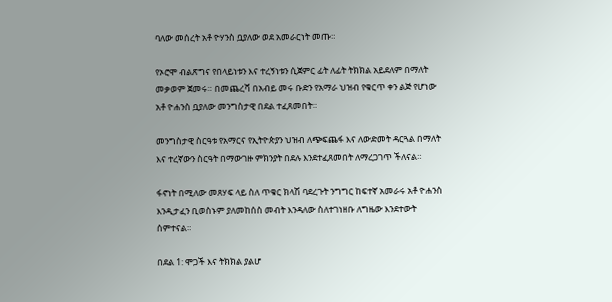ባለው መሰረት አቶ ዮሃንስ ቧያለው ወደ አመራርነት መጡ።

የኦሮሞ ብልጽግና የበላይነቱን እና ተረኝነቱን ሲጀምር ፊት ለፊት ትክክል አይደለም በማለት መቃወም ጀመሩ። በመጨረሻ በአብይ መሩ ቡድን የአማራ ህዝብ የቁርጥ ቀን ልጅ የሆነው አቶ ዮሐንስ ቧያለው መንግስታዊ በደል ተፈጸመበት።

መንግስታዊ ስርዓቱ የአማርና የኢትዮጵያን ህዝብ ለጭፍጨፋ እና ለውድመት ዳርጓል በማለት እና ተረኛውን ስርዓት በማውገዙ ምክንያት በደሉ እንደተፈጸመበት ለማረጋገጥ ችለናል።

ፋኖነት በሚለው መጸሃፍ ላይ ስለ ጥቁር ክላሽ ባደረጉት ንግግር ከፍተኛ አመራሩ አቶ ዮሐንስ እንዲታፈን ቢወስኑም ያለመከሰስ መብት እንዳለው ስለተገነዘቡ ለግዜው እንደተውት ሰምተናል።

በደል 1: ሞጋች እና ትክክል ያልሆ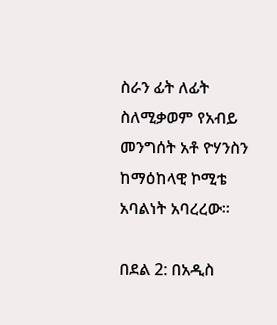ስራን ፊት ለፊት ስለሚቃወም የአብይ መንግሰት አቶ ዮሃንስን ከማዕከላዊ ኮሚቴ አባልነት አባረረው።

በደል 2: በአዲስ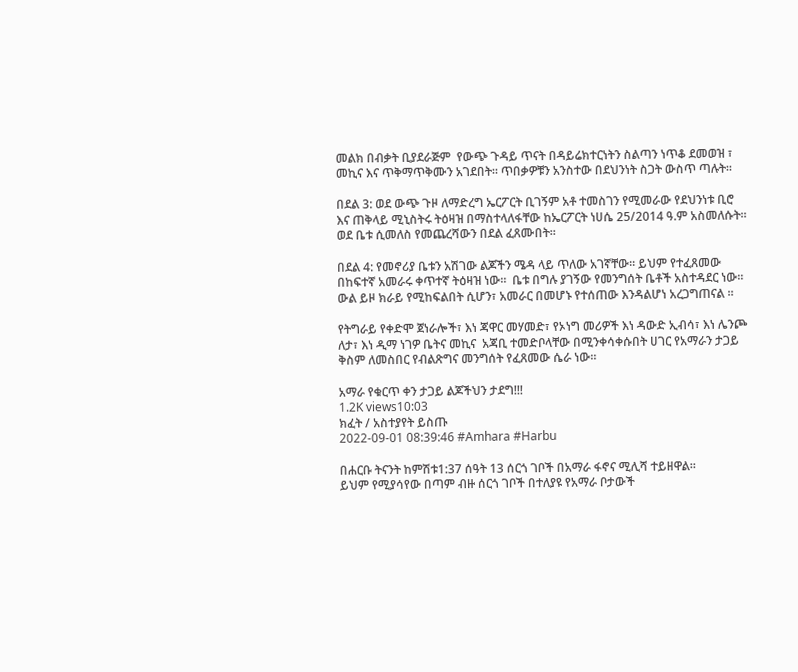መልክ በብቃት ቢያደራጅም  የውጭ ጉዳይ ጥናት በዳይሬክተርነትን ስልጣን ነጥቆ ደመወዝ ፣ መኪና እና ጥቅማጥቅሙን አገደበት። ጥበቃዎቹን አንስተው በደህንነት ስጋት ውስጥ ጣሉት።

በደል 3: ወደ ውጭ ጉዞ ለማድረግ ኤርፖርት ቢገኝም አቶ ተመስገን የሚመራው የደህንነቱ ቢሮ እና ጠቅላይ ሚኒስትሩ ትዕዛዝ በማስተላለፋቸው ከኤርፖርት ነሀሴ 25/2014 ዓ.ም አስመለሱት። ወደ ቤቱ ሲመለስ የመጨረሻውን በደል ፈጸሙበት።

በደል 4: የመኖሪያ ቤቱን አሽገው ልጆችን ሜዳ ላይ ጥለው አገኛቸው። ይህም የተፈጸመው በከፍተኛ አመራሩ ቀጥተኛ ትዕዛዝ ነው።  ቤቱ በግሉ ያገኝው የመንግሰት ቤቶች አስተዳደር ነው። ውል ይዞ ክራይ የሚከፍልበት ሲሆን፣ አመራር በመሆኑ የተሰጠው እንዳልሆነ አረጋግጠናል ።

የትግራይ የቀድሞ ጀነራሎች፣ እነ ጃዋር መሃመድ፣ የኦነግ መሪዎች እነ ዳውድ ኢብሳ፣ እነ ሌንጮ ለታ፣ እነ ዲማ ነገዎ ቤትና መኪና  አጃቢ ተመድቦላቸው በሚንቀሳቀሱበት ሀገር የአማራን ታጋይ ቅስም ለመስበር የብልጽግና መንግሰት የፈጸመው ሴራ ነው።

አማራ የቁርጥ ቀን ታጋይ ልጆችህን ታደግ!!!
1.2K views10:03
ክፈት / አስተያየት ይስጡ
2022-09-01 08:39:46 #Amhara #Harbu

በሐርቡ ትናንት ከምሽቱ1:37 ሰዓት 13 ሰርጎ ገቦች በአማራ ፋኖና ሚሊሻ ተይዘዋል።
ይህም የሚያሳየው በጣም ብዙ ሰርጎ ገቦች በተለያዩ የአማራ ቦታውች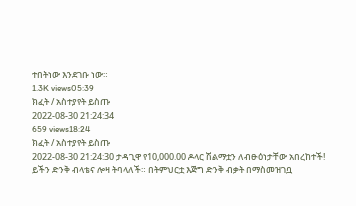ተበትነው እንደገቡ ነው።
1.3K views05:39
ክፈት / አስተያየት ይስጡ
2022-08-30 21:24:34
659 views18:24
ክፈት / አስተያየት ይስጡ
2022-08-30 21:24:30 ታዳጊዋ የ10,000.00 ዶላር ሽልማቷን ለብፁዕነታቸው አበረከተች!
ይችን ድንቅ ብላቴና ሎዛ ትባላለች። በትምህርቷ እጅግ ድንቅ ብቃት በማስመዝገቧ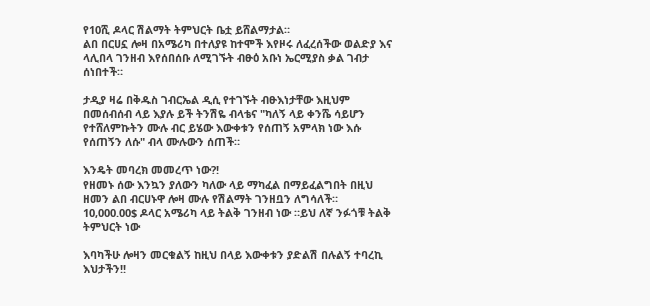የ10ሺ ዶላር ሽልማት ትምህርት ቤቷ ይሸልማታል።
ልበ በርሀኗ ሎዛ በአሜሪካ በተለያዩ ከተሞች እየዞሩ ለፈረሰችው ወልድያ እና ላሊበላ ገንዘብ እየሰበሰቡ ለሚገኙት ብፁዕ አቡነ ኤርሚያስ ቃል ገብታ ሰነበተች።

ታዲያ ዛሬ በቅዱስ ገብርኤል ዲሲ የተገኙት ብፁእነታቸው እዚህም በመሰብሰብ ላይ እያሉ ይች ትንሽዬ ብላቴና "ካለኝ ላይ ቀንሼ ሳይሆን የተሸለምኩትን ሙሉ ብር ይሄው እውቀቱን የሰጠኝ አምላክ ነው እሱ የሰጠኝን ለሱ" ብላ ሙሉውን ሰጠች።

እንዴት መባረክ መመረጥ ነው?!
የዘመኑ ሰው እንኳን ያለውን ካለው ላይ ማካፈል በማይፈልግበት በዚህ ዘመን ልበ ብርሀኑዋ ሎዛ ሙሉ የሽልማት ገንዘቧን ለግሳለች።
10,000.00$ ዶላር አሜሪካ ላይ ትልቅ ገንዘብ ነው ።ይህ ለኛ ንፉጎቹ ትልቅ ትምህርት ነው

እባካችሁ ሎዛን መርቁልኝ ከዚህ በላይ እውቀቱን ያድልሽ በሉልኝ ተባረኪ እህታችን!!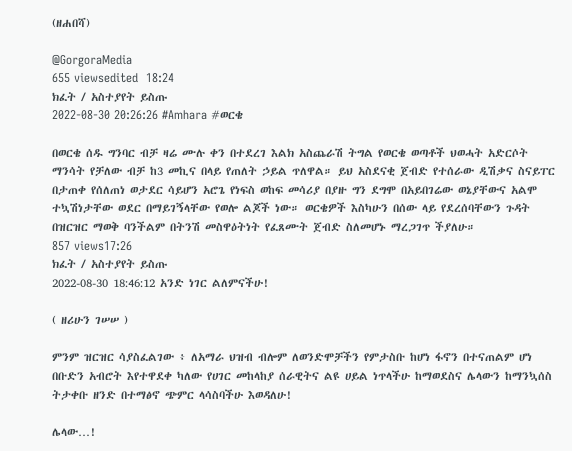(ዘሐበሻ)

@GorgoraMedia
655 viewsedited  18:24
ክፈት / አስተያየት ይስጡ
2022-08-30 20:26:26 #Amhara #ወርቄ

በወርቄ ሰዱ ግንባር ብቻ ዛሬ ሙሉ ቀን በተደረገ እልክ አስጨራሽ ትግል የወርቄ ወጣቶች ህወሓት አድርሶት ማንሳት የቻለው ብቻ ከ3 መኪና በላይ የጠለት ኃይል ጥለዋል። ይህ አስደናቂ ጀብድ የተሰራው ዲሽቃና ስናይፐር በታጠቀ የሰለጠነ ወታደር ሳይሆን አሮጌ የነፍስ ወከፍ መሳሪያ በያዙ ግን ደግሞ በአይበገሬው ወኔያቸውና አልሞ ተኳሽነታቸው ወደር በማይገኝላቸው የወሎ ልጆች ነው። ወርቄዎች እስካሁን በሰው ላይ የደረሰባቸውን ጉዳት በዝርዝር ማወቅ ባንችልም በትንሽ መስዋዕትነት የፈጸሙት ጀብድ ስለመሆኑ ማረጋገጥ ችያለሁ።
857 views17:26
ክፈት / አስተያየት ይስጡ
2022-08-30 18:46:12 አንድ ነገር ልለምናችሁ!

( ዘሪሁን ገሠሠ )

ምንም ዝርዝር ሳያስፈልገው ፥ ለአማራ ህዝብ ብሎም ለወንድሞቻችን የምታስቡ ከሆነ ፋኖን በተናጠልም ሆነ በቡድን አብሮት እየተዋደቀ ካለው የሀገር መከላከያ ሰራዊትና ልዩ ሀይል ነጥላችሁ ከማወደስና ሌላውን ከማንኳሰስ ትታቀቡ ዘንድ በተማፅኖ ጭምር ላሳስባችሁ እወዳለሁ!

ሌላው…!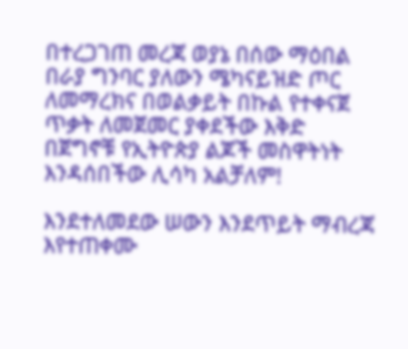በተረጋገጠ መረጃ ወያኔ በሰው ማዕበል በራያ ግንባር ያለውን ሜካናይዝድ ጦር ለመማረክና በወልቃይት በኩል የተቀናጀ ጥቃት ለመጀመር ያቀደችው እቅድ በጀግኖቹ የኢትዮጵያ ልጆች መስዋትነት እንዳሰበችው ሊሳካ አልቻለም!

እንደተለመደው ሠውን እንደጥይት ማብረጃ እየተጠቀሙ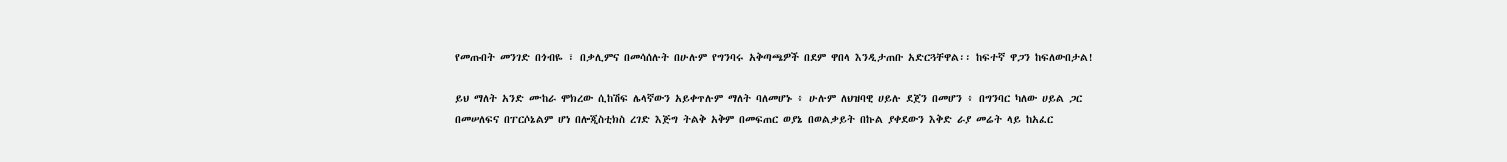የመጡበት መንገድ በጎብዬ ፣ በቃሊምና በመሳሰሉት በሁሉም የግንባሩ አቅጣጫዎች በደም ዋበላ እንዲታጠቡ አድርጓቸዋል፡፡ ከፍተኛ ዋጋን ከፍለውበታል!

ይህ ማለት አንድ ሙከራ ሞክረው ሲከሽፍ ሌላኛውን አይቀጥሉም ማለት ባለመሆኑ ፥ ሁሉም ለህዝባዊ ሀይሉ ደጀን በመሆን ፥ በግንባር ካለው ሀይል ጋር በመሠለፍና በፐርሶኔልም ሆነ በሎጂስቲክስ ረገድ እጅግ ትልቅ አቅም በመፍጠር ወያኔ በወልቃይት በኩል ያቀደውን እቅድ ራያ መሬት ላይ ከአፈር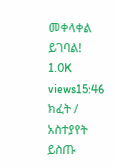መቀላቀል ይገባል!
1.0K views15:46
ክፈት / አስተያየት ይስጡ